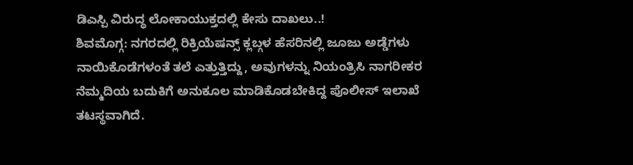ಡಿಎಸ್ಪಿ ವಿರುದ್ಧ ಲೋಕಾಯುಕ್ತದಲ್ಲಿ ಕೇಸು ದಾಖಲು..!
ಶಿವಮೊಗ್ಗ: ನಗರದಲ್ಲಿ ರಿಕ್ರಿಯೆಷನ್ಸ್ ಕ್ಲಬ್ಗಳ ಹೆಸರಿನಲ್ಲಿ ಜೂಜು ಅಡ್ಡೆಗಳು ನಾಯಿಕೊಡೆಗಳಂತೆ ತಲೆ ಎತ್ತುತ್ತಿದ್ದು, ಅವುಗಳನ್ನು ನಿಯಂತ್ರಿಸಿ ನಾಗರೀಕರ ನೆಮ್ಮದಿಯ ಬದುಕಿಗೆ ಅನುಕೂಲ ಮಾಡಿಕೊಡಬೇಕಿದ್ದ ಪೊಲೀಸ್ ಇಲಾಖೆ ತಟಸ್ಥವಾಗಿದೆ.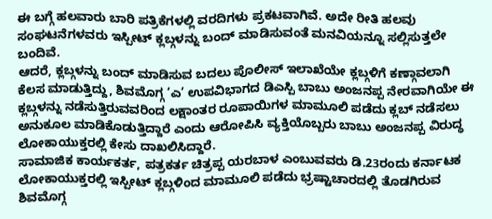ಈ ಬಗ್ಗೆ ಹಲವಾರು ಬಾರಿ ಪತ್ರಿಕೆಗಳಲ್ಲಿ ವರದಿಗಳು ಪ್ರಕಟವಾಗಿವೆ. ಅದೇ ರೀತಿ ಹಲವು ಸಂಘಟನೆಗಳವರು ಇಸ್ಪೀಟ್ ಕ್ಲಬ್ಗಳನ್ನು ಬಂದ್ ಮಾಡಿಸುವಂತೆ ಮನವಿಯನ್ನೂ ಸಲ್ಲಿಸುತ್ತಲೇ ಬಂದಿವೆ.
ಆದರೆ, ಕ್ಲಬ್ಗಳನ್ನು ಬಂದ್ ಮಾಡಿಸುವ ಬದಲು ಪೊಲೀಸ್ ಇಲಾಖೆಯೇ ಕ್ಲಬ್ಗಳಿಗೆ ಕಣ್ಗಾವಲಾಗಿ ಕೆಲಸ ಮಾಡುತ್ತಿದ್ದು, ಶಿವಮೊಗ್ಗ ‘ಎ’ ಉಪವಿಭಾಗದ ಡಿಎಸ್ಪಿ ಬಾಬು ಅಂಜನಪ್ಪ ನೇರವಾಗಿಯೇ ಈ ಕ್ಲಬ್ಗಳನ್ನು ನಡೆಸುತ್ತಿರುವವರಿಂದ ಲಕ್ಷಾಂತರ ರೂಪಾಯಿಗಳ ಮಾಮೂಲಿ ಪಡೆದು ಕ್ಲಬ್ ನಡೆಸಲು ಅನುಕೂಲ ಮಾಡಿಕೊಡುತ್ತಿದ್ದಾರೆ ಎಂದು ಆರೋಪಿಸಿ ವ್ಯಕ್ತಿಯೊಬ್ಬರು ಬಾಬು ಅಂಜನಪ್ಪ ವಿರುದ್ಧ ಲೋಕಾಯುಕ್ತರಲ್ಲಿ ಕೇಸು ದಾಖಲಿಸಿದ್ದಾರೆ.
ಸಾಮಾಜಿಕ ಕಾರ್ಯಕರ್ತ, ಪತ್ರಕರ್ತ ಚಿತ್ರಪ್ಪ ಯರಬಾಳ ಎಂಬುವವರು ಡಿ.23ರಂದು ಕರ್ನಾಟಕ ಲೋಕಾಯುಕ್ತರಲ್ಲಿ ಇಸ್ಪೀಟ್ ಕ್ಲಬ್ಗಳಿಂದ ಮಾಮೂಲಿ ಪಡೆದು ಭ್ರಷ್ಟಾಚಾರದಲ್ಲಿ ತೊಡಗಿರುವ ಶಿವಮೊಗ್ಗ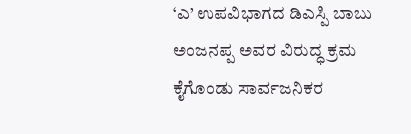‘ಎ’ ಉಪವಿಭಾಗದ ಡಿಎಸ್ಪಿ ಬಾಬು ಅಂಜನಪ್ಪ ಅವರ ವಿರುದ್ಧ ಕ್ರಮ ಕೈಗೊಂಡು ಸಾರ್ವಜನಿಕರ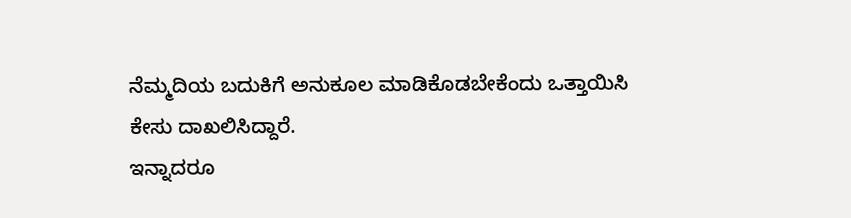ನೆಮ್ಮದಿಯ ಬದುಕಿಗೆ ಅನುಕೂಲ ಮಾಡಿಕೊಡಬೇಕೆಂದು ಒತ್ತಾಯಿಸಿ ಕೇಸು ದಾಖಲಿಸಿದ್ದಾರೆ.
ಇನ್ನಾದರೂ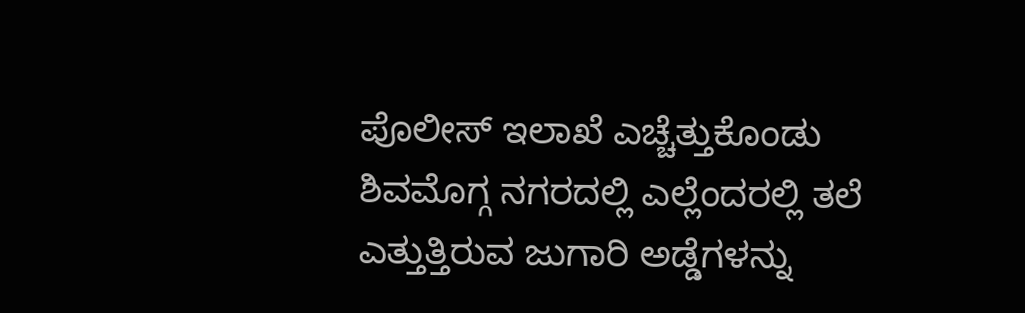ಪೊಲೀಸ್ ಇಲಾಖೆ ಎಚ್ಚೆತ್ತುಕೊಂಡು ಶಿವಮೊಗ್ಗ ನಗರದಲ್ಲಿ ಎಲ್ಲೆಂದರಲ್ಲಿ ತಲೆ ಎತ್ತುತ್ತಿರುವ ಜುಗಾರಿ ಅಡ್ಡೆಗಳನ್ನು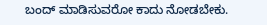ಬಂದ್ ಮಾಡಿಸುವರೋ ಕಾದು ನೋಡಬೇಕು.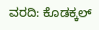ವರದಿ: ಕೊಡಕ್ಕಲ್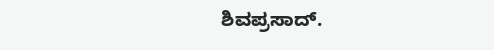ಶಿವಪ್ರಸಾದ್.